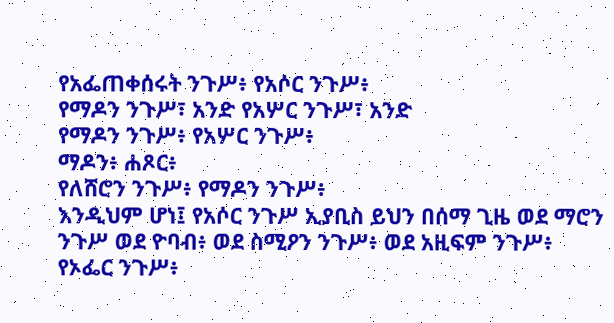የአፌጠቀሰሩት ንጉሥ፥ የአሶር ንጉሥ፥
የማዶን ንጉሥ፣ አንድ የአሦር ንጉሥ፣ አንድ
የማዶን ንጉሥ፥ የአሦር ንጉሥ፥
ማዶን፥ ሐጾር፥
የለሸሮን ንጉሥ፥ የማዶን ንጉሥ፥
እንዲህም ሆነ፤ የአሶር ንጉሥ ኢያቢስ ይህን በሰማ ጊዜ ወደ ማሮን ንጉሥ ወደ ዮባብ፥ ወደ ስሚዖን ንጉሥ፥ ወደ አዚፍም ንጉሥ፥
የኦፌር ንጉሥ፥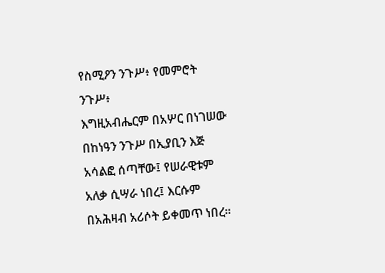የስሚዖን ንጉሥ፥ የመምሮት ንጉሥ፥
እግዚአብሔርም በአሦር በነገሠው በከነዓን ንጉሥ በኢያቢን እጅ አሳልፎ ሰጣቸው፤ የሠራዊቱም አለቃ ሲሣራ ነበረ፤ እርሱም በአሕዛብ አሪሶት ይቀመጥ ነበረ።